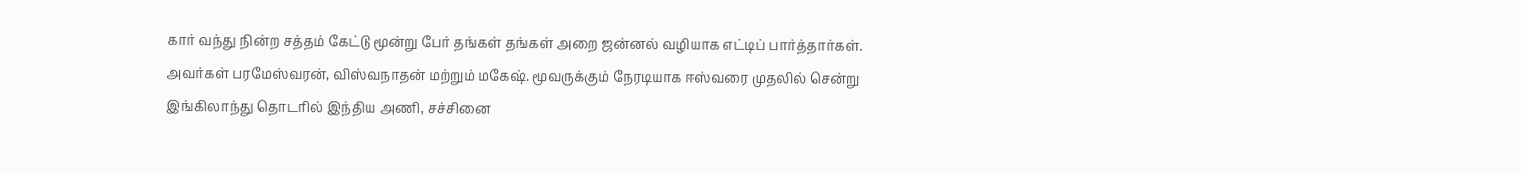கார் வந்து நின்ற சத்தம் கேட்டு மூன்று பேர் தங்கள் தங்கள் அறை ஜன்னல் வழியாக எட்டிப் பார்த்தார்கள். அவர்கள் பரமேஸ்வரன், விஸ்வநாதன் மற்றும் மகேஷ். மூவருக்கும் நேரடியாக ஈஸ்வரை முதலில் சென்று
இங்கிலாந்து தொடரில் இந்திய அணி, சச்சினை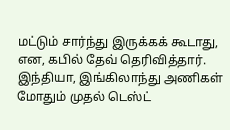மட்டும் சார்ந்து இருக்கக் கூடாது, என, கபில் தேவ் தெரிவித்தார். இந்தியா, இங்கிலாந்து அணிகள் மோதும் முதல் டெஸ்ட்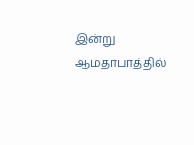இன்று ஆமதாபாத்தில்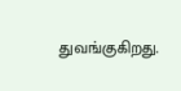துவங்குகிறது.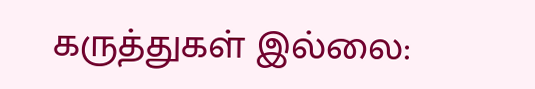கருத்துகள் இல்லை: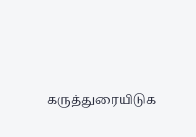கருத்துரையிடுக